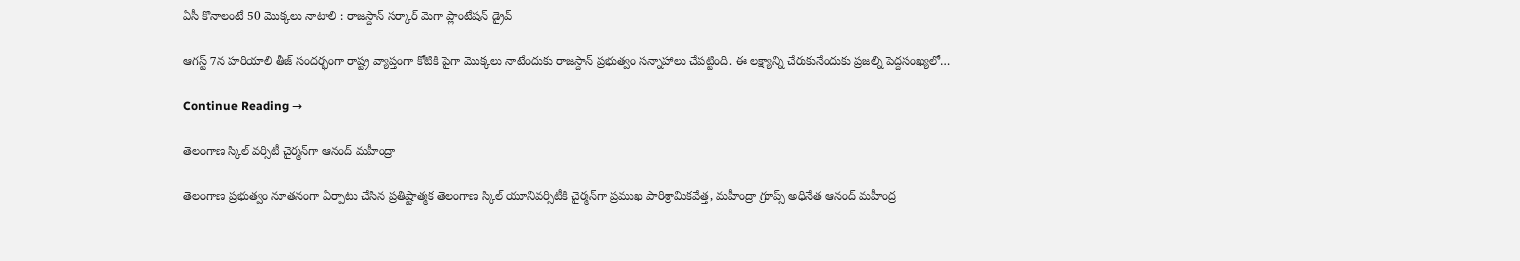ఏసీ కొనాలంటే 50 మొక్కలు నాటాలి : రాజస్దాన్‌ సర్కార్‌ మెగా ప్లాంటేషన్‌ డ్రైవ్‌

ఆగస్ట్‌ 7న హరియాలి తీజ్‌ సందర్భంగా రాష్ట్ర వ్యాప్తంగా కోటికి పైగా మొక్కలు నాటేందుకు రాజస్దాన్‌ ప్రభుత్వం సన్నాహాలు చేపట్టింది. ఈ లక్ష్యాన్ని చేరుకునేందుకు ప్రజల్ని పెద్దసంఖ్యలో…

Continue Reading →

తెలంగాణ స్కిల్ వర్సిటీ చైర్మన్‌గా ఆనంద్‌ మహీంద్రా

తెలంగాణ ప్రభుత్వం నూతనంగా ఏర్పాటు చేసిన ప్రతిష్టాత్మక తెలంగాణ స్కిల్ యూనివర్సిటీకి చైర్మన్‌గా ప్రముఖ పారిశ్రామికవేత్త, మహీంద్రా గ్రూప్స్‌ అధినేత ఆనంద్ మహీంద్ర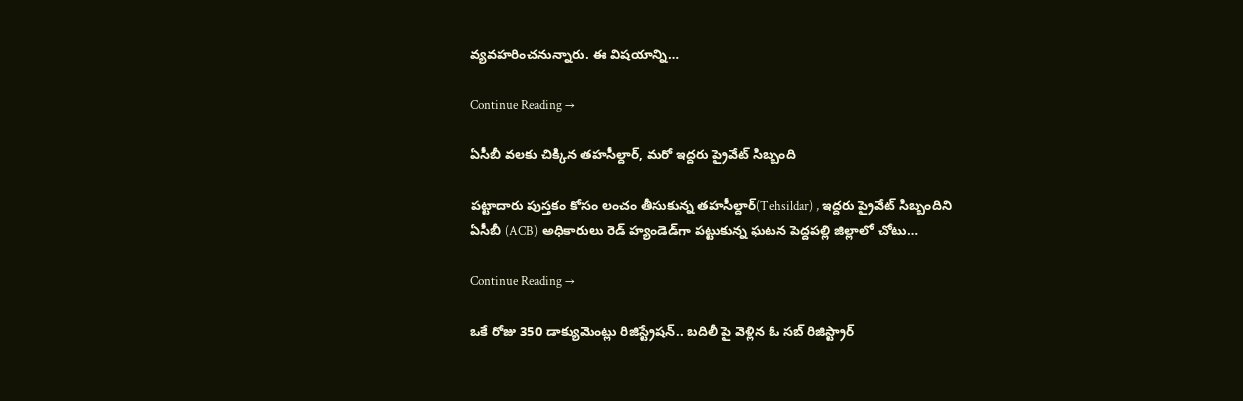వ్యవహరించనున్నారు. ఈ విషయాన్ని…

Continue Reading →

ఏసీబీ వలకు చిక్కిన తహసీల్దార్‌, మరో ఇద్దరు ప్రైవేట్‌ సిబ్బంది

పట్టాదారు పుస్తకం కోసం లంచం తీసుకున్న తహసీల్దార్‌(Tehsildar) , ఇద్దరు ప్రైవేట్‌ సిబ్బందిని ఏసీబీ (ACB) అధికారులు రెడ్‌ హ్యండెడ్‌గా పట్టుకున్న ఘటన పెద్దపల్లి జిల్లాలో చోటు…

Continue Reading →

ఒకే రోజు 350 డాక్యుమెంట్లు రిజిస్ట్రేషన్.. బదిలీ పై వెళ్లిన ఓ సబ్ రిజిస్ట్రార్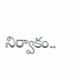నిర్వాకం..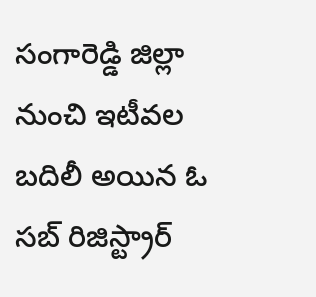సంగారెడ్డి జిల్లా నుంచి ఇటీవల బదిలీ అయిన ఓ సబ్‌ రిజిస్ట్రార్‌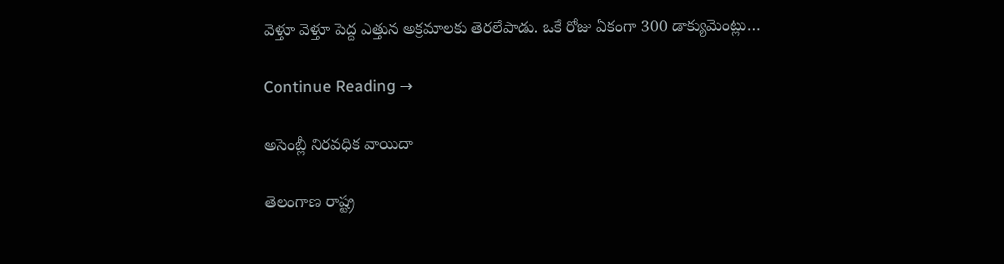వెళ్తూ వెళ్తూ పెద్ద ఎత్తున అక్రమాలకు తెరలేపాడు. ఒకే రోజు ఏకంగా 300 డాక్యుమెంట్లు…

Continue Reading →

అసెంబ్లీ నిరవధిక వాయిదా

తెలంగాణ రాష్ట్ర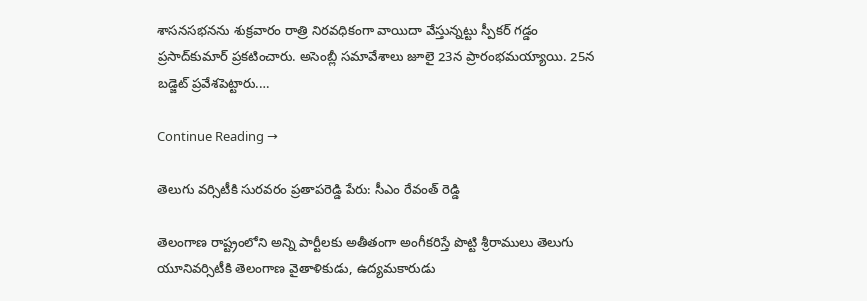శాసనసభనను శుక్రవారం రాత్రి నిరవధికంగా వాయిదా వేస్తున్నట్టు స్పీకర్‌ గడ్డం ప్రసాద్‌కుమార్‌ ప్రకటించారు. అసెంబ్లీ సమావేశాలు జూలై 23న ప్రారంభమయ్యాయి. 25న బడ్జెట్‌ ప్రవేశపెట్టారు.…

Continue Reading →

తెలుగు వర్సిటీకి సురవరం ప్రతాపరెడ్డి పేరు: సీఎం రేవంత్‌ రెడ్డి

తెలంగాణ రాష్ట్రంలోని అన్ని పార్టీలకు అతీతంగా అంగీకరిస్తే పొట్టి శ్రీరాములు తెలుగు యూనివర్సిటీకి తెలంగాణ వైతాళికుడు, ఉద్యమకారుడు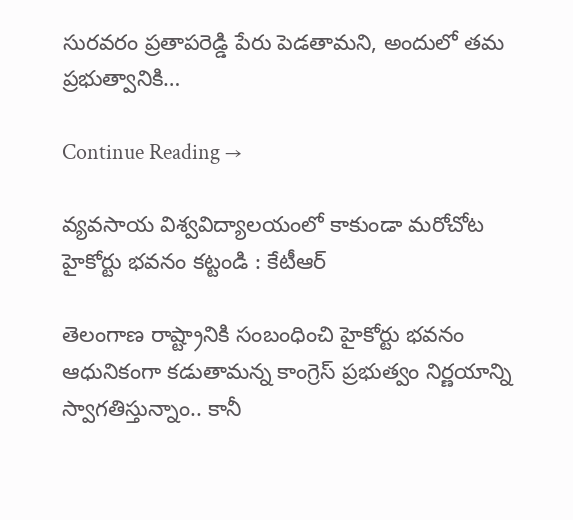సురవరం ప్రతాపరెడ్డి పేరు పెడతామని, అందులో తమ ప్రభుత్వానికి…

Continue Reading →

వ్య‌వ‌సాయ విశ్వ‌విద్యాల‌యంలో కాకుండా మ‌రోచోట హైకోర్టు భ‌వ‌నం క‌ట్టండి : కేటీఆర్

తెలంగాణ రాష్ట్రానికి సంబంధించి హైకోర్టు భ‌వ‌నం ఆధునికంగా క‌డుతామ‌న్న కాంగ్రెస్ ప్ర‌భుత్వం నిర్ణ‌యాన్ని స్వాగ‌తిస్తున్నాం.. కానీ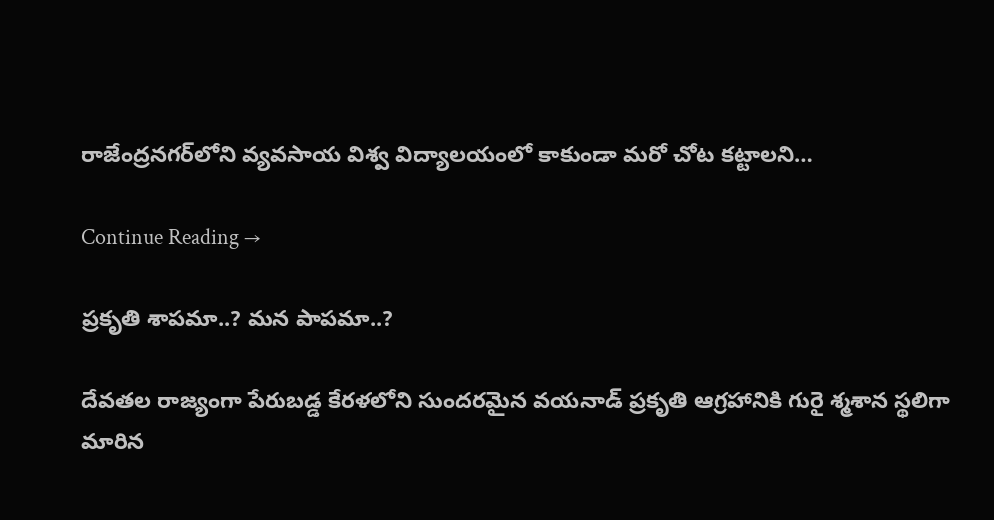రాజేంద్ర‌న‌గ‌ర్‌లోని వ్య‌వ‌సాయ విశ్వ విద్యాల‌యంలో కాకుండా మ‌రో చోట క‌ట్టాల‌ని…

Continue Reading →

ప్రకృతి శాపమా..? మన పాపమా..?

దేవతల రాజ్యంగా పేరుబడ్డ కేరళలోని సుందరమైన వయనాడ్ ప్రకృతి ఆగ్రహానికి గురై శ్మశాన స్థలిగా మారిన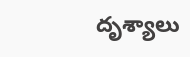దృశ్యాలు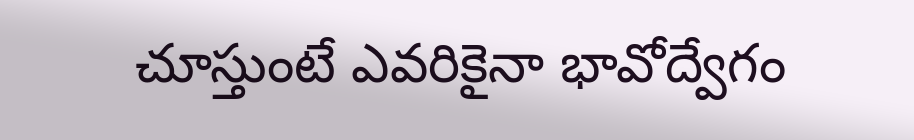చూస్తుంటే ఎవరికైనా భావోద్వేగం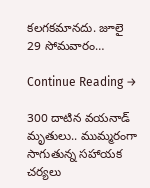కలగకమానదు. జూలై 29 సోమవారం…

Continue Reading →

300 దాటిన వయనాడ్‌ మృతులు.. ముమ్మరంగా సాగుతున్న సహాయక చర్యలు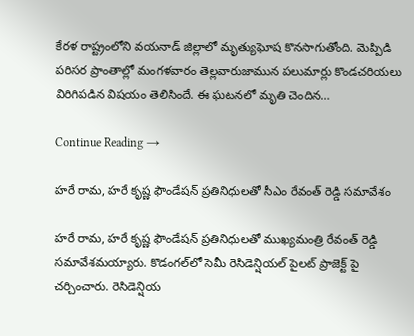కేరళ రాష్ట్రంలోని వయనాడ్‌ జిల్లాలో మృత్యుఘోష కొనసాగుతోంది. మెప్పిడి పరిసర ప్రాంతాల్లో మంగళవారం తెల్లవారుజామున పలుమార్లు కొండచరియలు విరిగిపడిన విషయం తెలిసిందే. ఈ ఘటనలో మృతి చెందిన…

Continue Reading →

హరే రామ, హరే కృష్ణ ఫౌండేషన్ ప్రతినిధులతో సీఎం రేవంత్ రెడ్డి సమావేశం

హరే రామ, హరే కృష్ణ ఫౌండేషన్ ప్రతినిధులతో ముఖ్యమంత్రి రేవంత్ రెడ్డి సమావేశమయ్యారు. కొడంగల్‌లో సెమీ రెసిడెన్షియల్ పైలట్ ప్రాజెక్ట్ పై చర్చించారు. రెసిడెన్షియ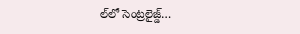ల్‌లో సెంట్రలైజ్డ్…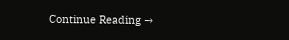Continue Reading →